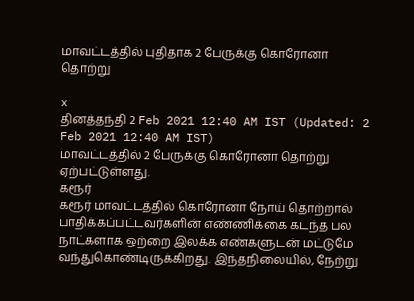மாவட்டத்தில் புதிதாக 2 பேருக்கு கொரோனா தொற்று

x
தினத்தந்தி 2 Feb 2021 12:40 AM IST (Updated: 2 Feb 2021 12:40 AM IST)
மாவட்டத்தில் 2 பேருக்கு கொரோனா தொற்று ஏற்பட்டுள்ளது.
கரூர்
கரூர் மாவட்டத்தில் கொரோனா நோய் தொற்றால் பாதிக்கப்பட்டவர்களின் எண்ணிக்கை கடந்த பல நாட்களாக ஒற்றை இலக்க எண்களுடன் மட்டுமே வந்துகொண்டிருக்கிறது. இந்தநிலையில், நேற்று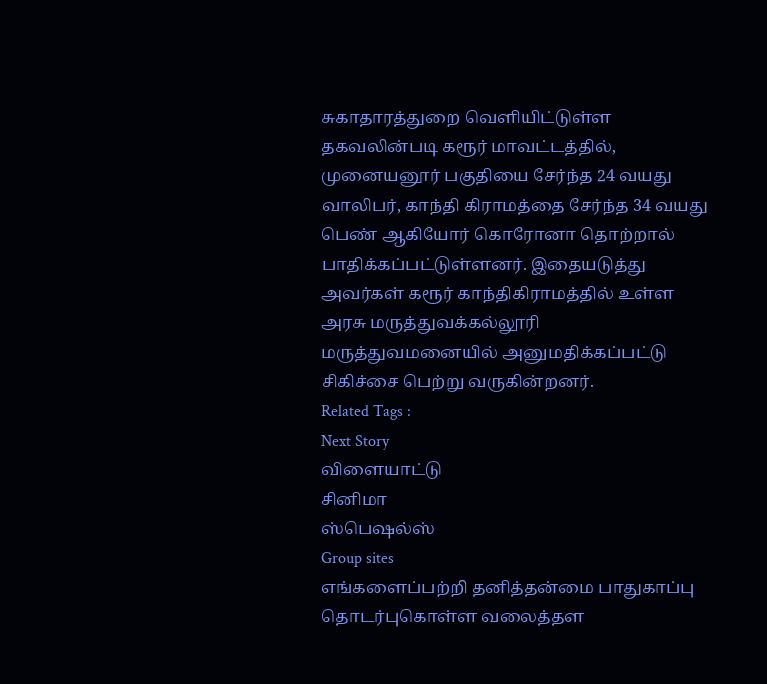சுகாதாரத்துறை வெளியிட்டுள்ள தகவலின்படி கரூர் மாவட்டத்தில், முனையனூர் பகுதியை சேர்ந்த 24 வயது வாலிபர், காந்தி கிராமத்தை சேர்ந்த 34 வயது பெண் ஆகியோர் கொரோனா தொற்றால் பாதிக்கப்பட்டுள்ளனர். இதையடுத்து அவர்கள் கரூர் காந்திகிராமத்தில் உள்ள அரசு மருத்துவக்கல்லூரி மருத்துவமனையில் அனுமதிக்கப்பட்டு சிகிச்சை பெற்று வருகின்றனர்.
Related Tags :
Next Story
விளையாட்டு
சினிமா
ஸ்பெஷல்ஸ்
Group sites
எங்களைப்பற்றி தனித்தன்மை பாதுகாப்பு தொடர்புகொள்ள வலைத்தள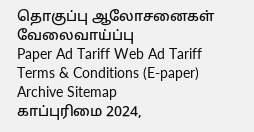தொகுப்பு ஆலோசனைகள் வேலைவாய்ப்பு
Paper Ad Tariff Web Ad Tariff Terms & Conditions (E-paper) Archive Sitemap
காப்புரிமை 2024,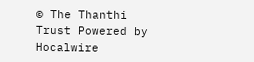© The Thanthi Trust Powered by Hocalwire